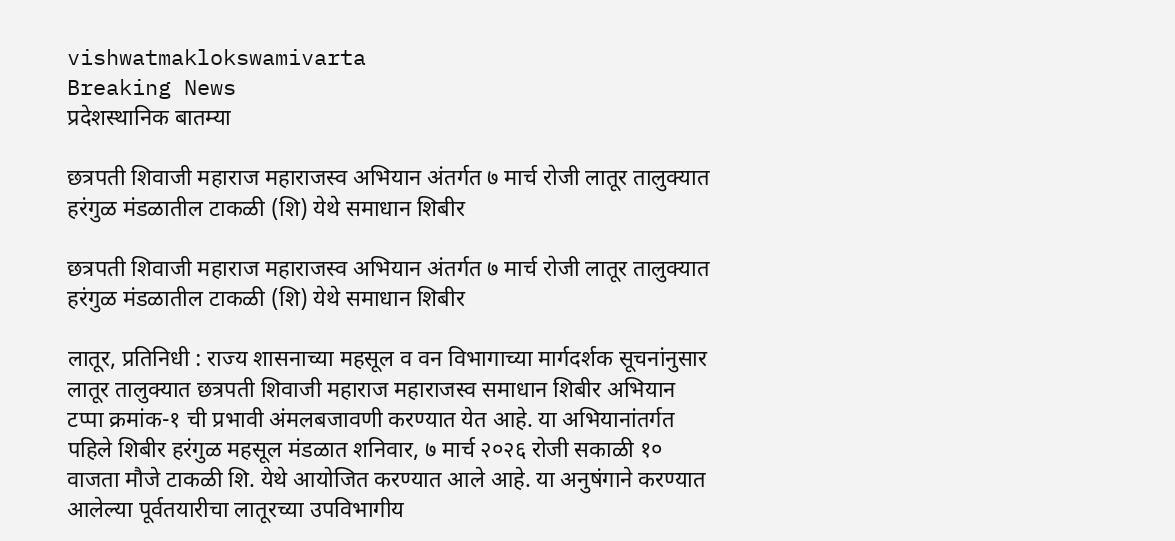vishwatmaklokswamivarta
Breaking News
प्रदेशस्थानिक बातम्या

छत्रपती शिवाजी महाराज महाराजस्व अभियान अंतर्गत ७ मार्च रोजी लातूर तालुक्यात हरंगुळ मंडळातील टाकळी (शि) येथे समाधान शिबीर

छत्रपती शिवाजी महाराज महाराजस्व अभियान अंतर्गत ७ मार्च रोजी लातूर तालुक्यात हरंगुळ मंडळातील टाकळी (शि) येथे समाधान शिबीर

लातूर, प्रतिनिधी : राज्य शासनाच्या महसूल व वन विभागाच्या मार्गदर्शक सूचनांनुसार लातूर तालुक्यात छत्रपती शिवाजी महाराज महाराजस्व समाधान शिबीर अभियान टप्पा क्रमांक-१ ची प्रभावी अंमलबजावणी करण्यात येत आहे. या अभियानांतर्गत पहिले शिबीर हरंगुळ महसूल मंडळात शनिवार, ७ मार्च २०२६ रोजी सकाळी १० वाजता मौजे टाकळी शि. येथे आयोजित करण्यात आले आहे. या अनुषंगाने करण्यात आलेल्या पूर्वतयारीचा लातूरच्या उपविभागीय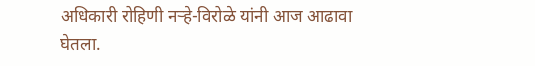अधिकारी रोहिणी नऱ्हे-विरोळे यांनी आज आढावा घेतला.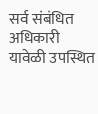सर्व संबंधित अधिकारी यावेळी उपस्थित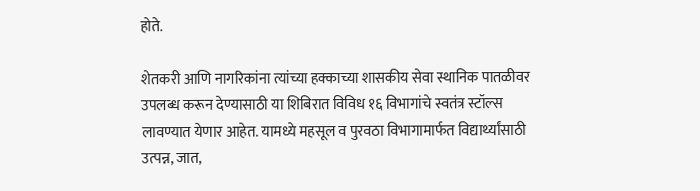होते.

शेतकरी आणि नागरिकांना त्यांच्या हक्काच्या शासकीय सेवा स्थानिक पातळीवर उपलब्ध करून देण्यासाठी या शिबिरात विविध १६ विभागांचे स्वतंत्र स्टॉल्स लावण्यात येणार आहेत. यामध्ये महसूल व पुरवठा विभागामार्फत विद्यार्थ्यांसाठी उत्पन्न, जात,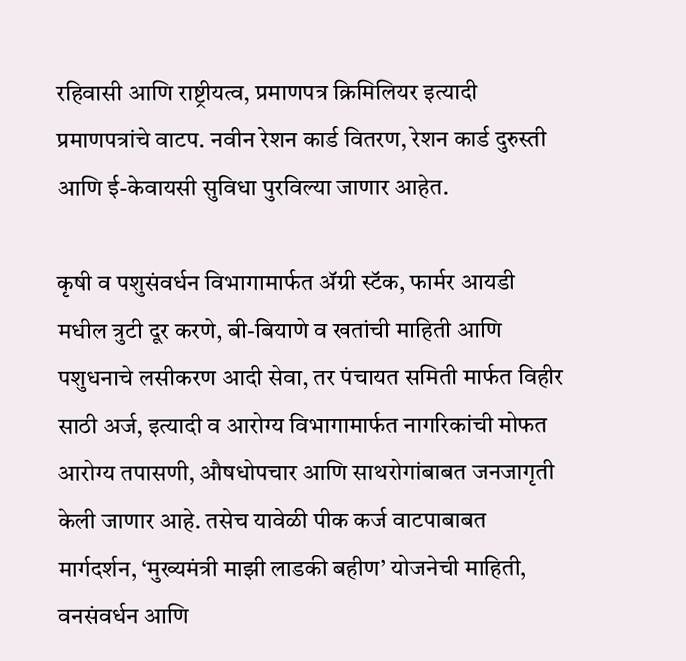रहिवासी आणि राष्ट्रीयत्व, प्रमाणपत्र क्रिमिलियर इत्यादी प्रमाणपत्रांचे वाटप. नवीन रेशन कार्ड वितरण, रेशन कार्ड दुरुस्ती आणि ई-केवायसी सुविधा पुरविल्या जाणार आहेत.

कृषी व पशुसंवर्धन विभागामार्फत ॲग्री स्टॅक, फार्मर आयडी मधील त्रुटी दूर करणे, बी-बियाणे व खतांची माहिती आणि पशुधनाचे लसीकरण आदी सेवा, तर पंचायत समिती मार्फत विहीर साठी अर्ज, इत्यादी व आरोग्य विभागामार्फत नागरिकांची मोफत आरोग्य तपासणी, औषधोपचार आणि साथरोगांबाबत जनजागृती केली जाणार आहे. तसेच यावेळी पीक कर्ज वाटपाबाबत मार्गदर्शन, ‘मुख्यमंत्री माझी लाडकी बहीण’ योजनेची माहिती, वनसंवर्धन आणि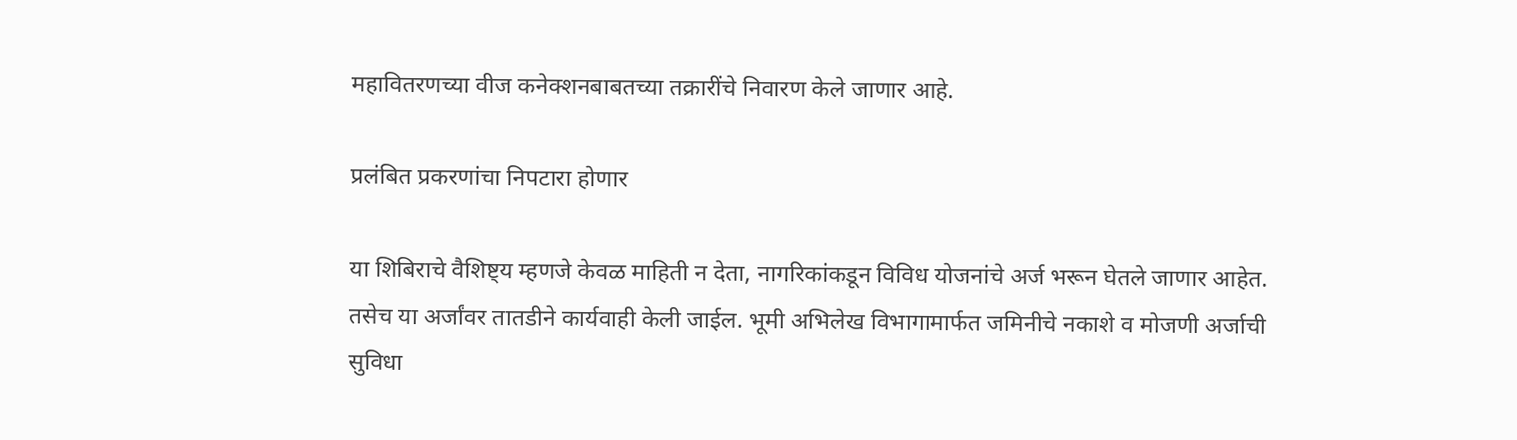महावितरणच्या वीज कनेक्शनबाबतच्या तक्रारींचे निवारण केले जाणार आहे.

प्रलंबित प्रकरणांचा निपटारा होणार

या शिबिराचे वैशिष्ट्य म्हणजे केवळ माहिती न देता, नागरिकांकडून विविध योजनांचे अर्ज भरून घेतले जाणार आहेत. तसेच या अर्जांवर तातडीने कार्यवाही केली जाईल. भूमी अभिलेख विभागामार्फत जमिनीचे नकाशे व मोजणी अर्जाची सुविधा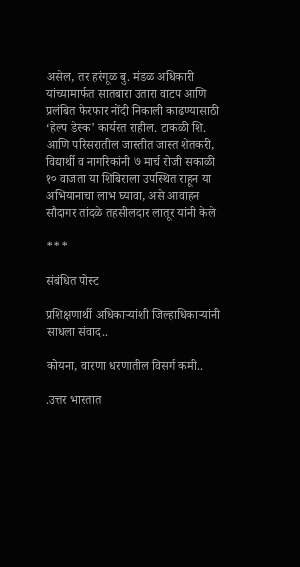असेल, तर हरंगूळ बु. मंडळ अधिकारी यांच्यामार्फत सातबारा उतारा वाटप आणि प्रलंबित फेरफार नोंदी निकाली काढण्यासाठी ‘हेल्प डेस्क’ कार्यरत राहील. टाकळी शि. आणि परिसरातील जास्तीत जास्त शेतकरी, विद्यार्थी व नागरिकांनी ७ मार्च रोजी सकाळी १० वाजता या शिबिराला उपस्थित राहून या अभियानाचा लाभ घ्यावा, असे आवाहन सौदागर तांदळे तहसीलदार लातूर यांनी केले

***

संबंधित पोस्ट

प्रशिक्षणार्थी अधिकाऱ्यांशी जिल्हाधिकाऱ्यांनी साधला संवाद..

कोयना, वारणा धरणातील विसर्ग कमी..

.उत्तर भारतात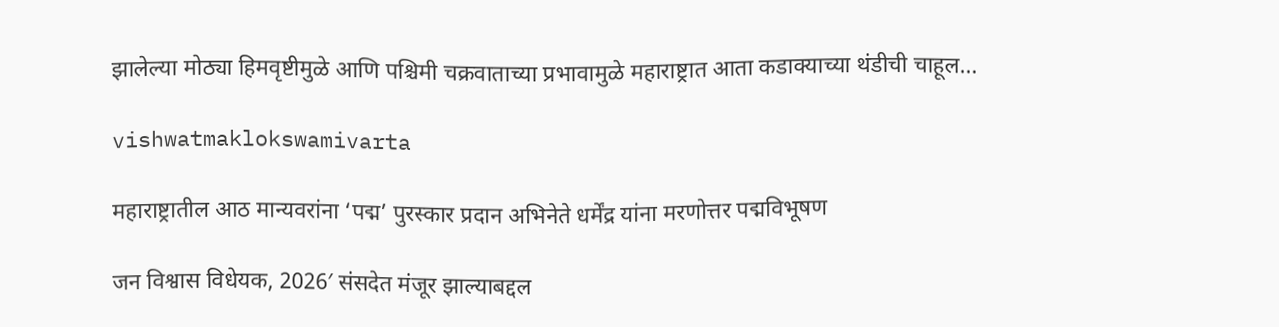झालेल्या मोठ्या हिमवृष्टीमुळे आणि पश्चिमी चक्रवाताच्या प्रभावामुळे महाराष्ट्रात आता कडाक्याच्या थंडीची चाहूल…

vishwatmaklokswamivarta

महाराष्ट्रातील आठ मान्यवरांना ‘पद्म’ पुरस्कार प्रदान अभिनेते धर्मेंद्र यांना मरणोत्तर पद्मविभूषण

जन विश्वास विधेयक, 2026′ संसदेत मंजूर झाल्याबद्दल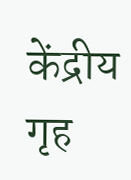केंद्रीय गृह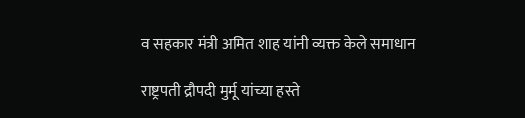व सहकार मंत्री अमित शाह यांनी व्यक्त केले समाधान

राष्ट्रपती द्रौपदी मुर्मू यांच्या हस्ते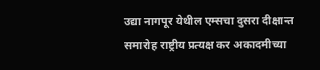उद्या नागपूर येथील एम्सचा दुसरा दीक्षान्त समारोह राष्ट्रीय प्रत्यक्ष कर अकादमीच्या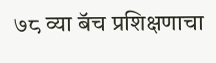७८ व्या बॅच प्रशिक्षणाचा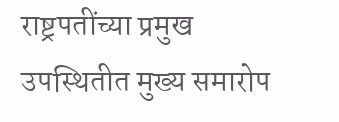राष्ट्रपतींच्या प्रमुख उपस्थितीत मुख्य समारोप